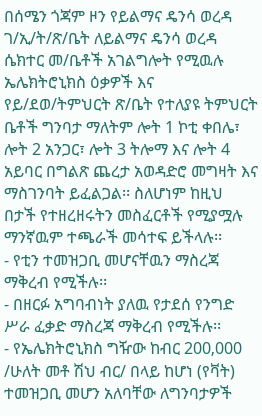በሰሜን ጎጃም ዞን የይልማና ዴንሳ ወረዳ ገ/ኢ/ት/ጽ/ቤት ለይልማና ዴንሳ ወረዳ ሴክተር መ/ቤቶች አገልግሎት የሚዉሉ ኤሌክትሮኒክስ ዕቃዎች እና የይ/ደወ/ትምህርት ጽ/ቤት የተለያዩ ትምህርት ቤቶች ግንባታ ማለትም ሎት 1 ኮቲ ቀበሌ፣ ሎት 2 አንጋር፣ ሎት 3 ትሎማ እና ሎት 4 አይባር በግልጽ ጨረታ አወዳድሮ መግዛት እና ማስገንባት ይፈልጋል፡፡ ስለሆነም ከዚህ በታች የተዘረዘሩትን መስፈርቶች የሚያሟሉ ማንኛዉም ተጫራች መሳተፍ ይችላሉ፡፡
- የቲን ተመዝጋቢ መሆናቸዉን ማስረጃ ማቅረብ የሚችሉ፡፡
- በዘርፉ አግባብነት ያለዉ የታደሰ የንግድ ሥራ ፈቃድ ማስረጃ ማቅረብ የሚችሉ፡፡
- የኤሌክትሮኒክስ ግዥው ከብር 200‚000 /ሁለት መቶ ሽህ ብር/ በላይ ከሆነ (የቫት) ተመዝጋቢ መሆን አለባቸው ለግንባታዎች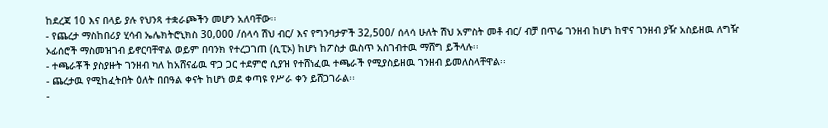ከደረጃ 10 እና በላይ ያሉ የህንጻ ተቋራጮችን መሆን አለባቸው፡፡
- የጨረታ ማስከበሪያ ሂሳብ ኤሌክትሮኒክስ 30,000 /ሰላሳ ሽህ ብር/ እና የግንባታዎች 32,500/ ሰላሳ ሁለት ሽህ አምስት መቶ ብር/ ብቻ በጥሬ ገንዘብ ከሆነ ከዋና ገንዘብ ያዥ አስይዘዉ ለግዥ ኦፊሰሮች ማስመዝገብ ይኖርባቸዋል ወይም በባንክ የተረጋገጠ (ሲፒኦ) ከሆነ ከፖስታ ዉስጥ አስገብተዉ ማሸግ ይችላሉ፡፡
- ተጫራቾች ያስያዙት ገንዘብ ካለ ከአሸናፊዉ ዋጋ ጋር ተደምሮ ሲያዝ የተሸነፈዉ ተጫራች የሚያስይዘዉ ገንዘብ ይመለስላቸዋል፡፡
- ጨረታዉ የሚከፈትበት ዕለት በበዓል ቀናት ከሆነ ወደ ቀጣዩ የሥራ ቀን ይሸጋገራል፡፡
-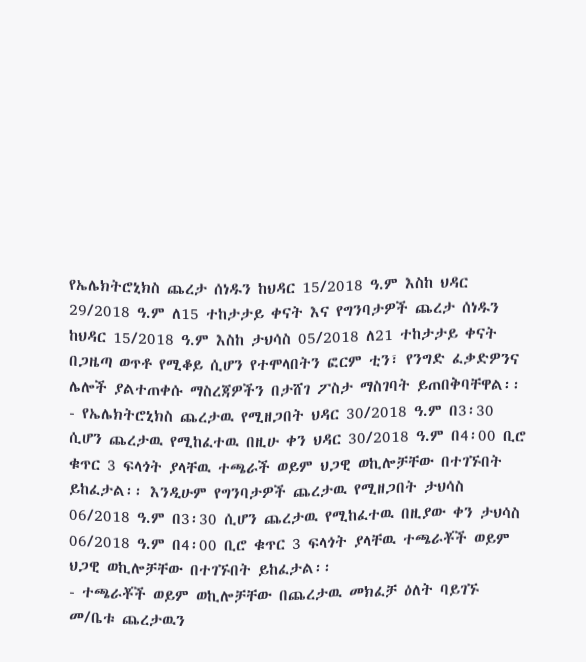የኤሌክትሮኒክስ ጨረታ ሰነዱን ከህዳር 15/2018 ዓ.ም እስከ ህዳር 29/2018 ዓ.ም ለ15 ተከታታይ ቀናት እና የግንባታዎች ጨረታ ሰነዱን ከህዳር 15/2018 ዓ.ም እስከ ታህሳስ 05/2018 ለ21 ተከታታይ ቀናት በጋዜጣ ወጥቶ የሚቆይ ሲሆን የተሞላበትን ፎርም ቲን፣ የንግድ ፈቃድዎንና ሌሎች ያልተጠቀሱ ማስረጃዎችን በታሸገ ፖስታ ማስገባት ይጠበቅባቸዋል፡፡
- የኤሌክትሮኒክስ ጨረታዉ የሚዘጋበት ህዳር 30/2018 ዓ.ም በ3፡30 ሲሆን ጨረታዉ የሚከፈተዉ በዚሁ ቀን ህዳር 30/2018 ዓ.ም በ4፡00 ቢሮ ቁጥር 3 ፍላጎት ያላቸዉ ተጫራች ወይም ህጋዊ ወኪሎቻቸው በተገኙበት ይከፈታል፡፡ እንዲሁም የግንባታዎች ጨረታዉ የሚዘጋበት ታህሳስ 06/2018 ዓ.ም በ3፡30 ሲሆን ጨረታዉ የሚከፈተዉ በዚያው ቀን ታህሳስ 06/2018 ዓ.ም በ4፡00 ቢሮ ቁጥር 3 ፍላጎት ያላቸዉ ተጫራቾች ወይም ህጋዊ ወኪሎቻቸው በተገኙበት ይከፈታል፡፡
- ተጫራቾች ወይም ወኪሎቻቸው በጨረታዉ መክፈቻ ዕለት ባይገኙ መ/ቤቱ ጨረታዉን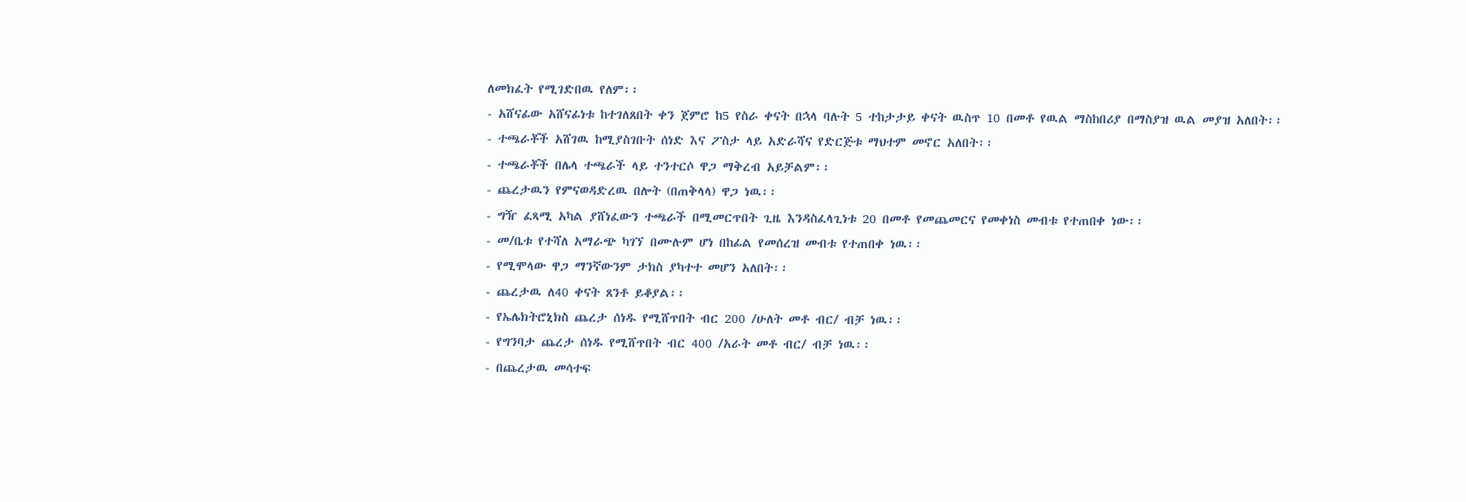ለመክፈት የሚገድበዉ የለም፡፡
- አሸናፊው አሸናፊነቱ ከተገለጸበት ቀን ጀምሮ ከ5 የስራ ቀናት በኋላ ባሉት 5 ተከታታይ ቀናት ዉስጥ 10 በመቶ የዉል ማስከበሪያ በማስያዝ ዉል መያዝ አለበት፡፡
- ተጫራቾች አሸገዉ ከሚያስገቡት ሰነድ እና ፖስታ ላይ አድራሻና የድርጅቱ ማህተም መኖር አለበት፡፡
- ተጫራቾች በሌላ ተጫራች ላይ ተንተርሶ ዋጋ ማቅረብ አይቻልም፡፡
- ጨረታዉን የምናወዳድረዉ በሎት (በጠቅላላ) ዋጋ ነዉ፡፡
- ግዥ ፈጻሚ አካል ያሸነፈውን ተጫራች በሚመርጥበት ጊዜ እንዳስፈላጊነቱ 20 በመቶ የመጨመርና የመቀነስ መብቱ የተጠበቀ ነው፡፡
- መ/ቤቱ የተሻለ አማራጭ ካገኘ በሙሉም ሆነ በከፊል የመሰረዝ መብቱ የተጠበቀ ነዉ፡፡
- የሚሞላው ዋጋ ማንኛውንም ታክስ ያካተተ መሆን አለበት፡፡
- ጨረታዉ ለ40 ቀናት ጸንቶ ይቆያል፡፡
- የኤሌክትሮኒክስ ጨረታ ሰነዱ የሚሸጥበት ብር 200 /ሁለት መቶ ብር/ ብቻ ነዉ፡፡
- የግንባታ ጨረታ ሰነዱ የሚሸጥበት ብር 400 /አራት መቶ ብር/ ብቻ ነዉ፡፡
- በጨረታዉ መሳተፍ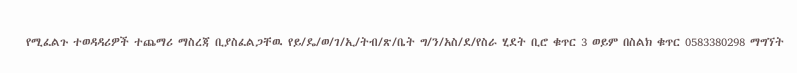የሚፈልጉ ተወዳዳሪዎች ተጨማሪ ማስረጃ ቢያስፈልጋቸዉ የይ/ዴ/ወ/ገ/ኢ/ትብ/ጽ/ቤት ግ/ን/አስ/ደ/የስራ ሂደት ቢሮ ቁጥር 3 ወይም በስልክ ቁጥር 0583380298 ማግኘት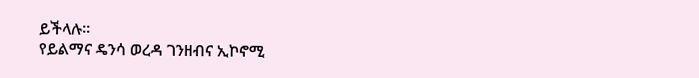ይችላሉ፡፡
የይልማና ዴንሳ ወረዳ ገንዘብና ኢኮኖሚ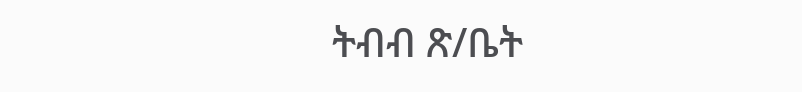ትብብ ጽ/ቤት